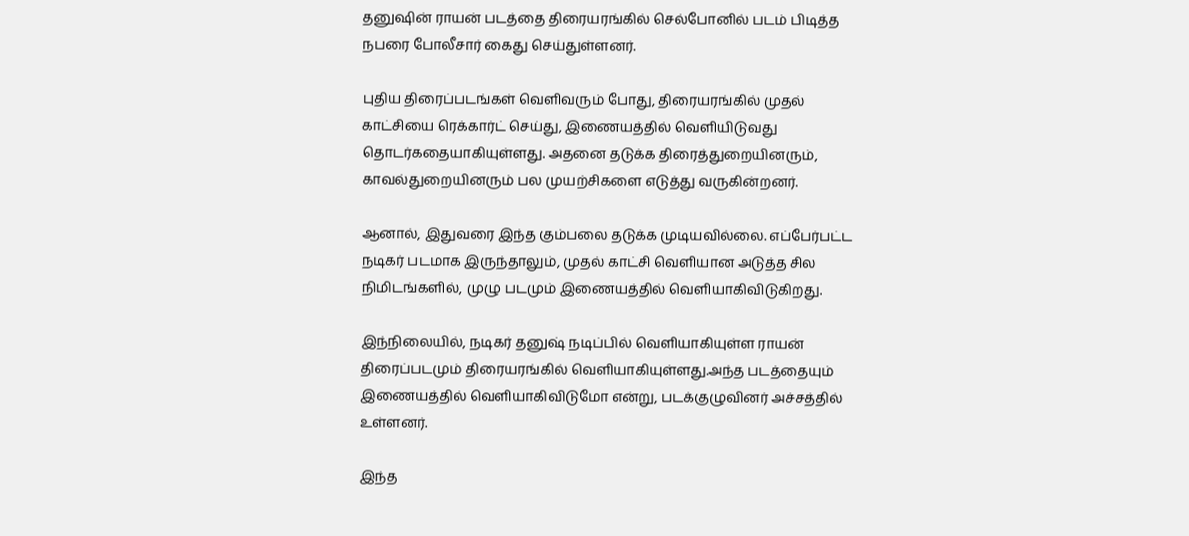தனுஷின் ராயன் படத்தை திரையரங்கில் செல்போனில் படம் பிடித்த நபரை போலீசார் கைது செய்துள்ளனர்.

புதிய திரைப்படங்கள் வெளிவரும் போது, திரையரங்கில் முதல் காட்சியை ரெக்கார்ட் செய்து, இணையத்தில் வெளியிடுவது தொடர்கதையாகியுள்ளது. அதனை தடுக்க திரைத்துறையினரும், காவல்துறையினரும் பல முயற்சிகளை எடுத்து வருகின்றனர்.

ஆனால், இதுவரை இந்த கும்பலை தடுக்க முடியவில்லை. எப்பேர்பட்ட நடிகர் படமாக இருந்தாலும், முதல் காட்சி வெளியான அடுத்த சில நிமிடங்களில், முழு படமும் இணையத்தில் வெளியாகிவிடுகிறது.

இந்நிலையில், நடிகர் தனுஷ் நடிப்பில் வெளியாகியுள்ள ராயன் திரைப்படமும் திரையரங்கில் வெளியாகியுள்ளது.அந்த படத்தையும் இணையத்தில் வெளியாகிவிடுமோ என்று, படக்குழுவினர் அச்சத்தில் உள்ளனர்.

இந்த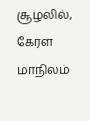சூழலில், கேரள மாநிலம்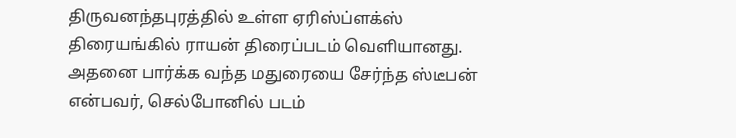திருவனந்தபுரத்தில் உள்ள ஏரிஸ்ப்ளக்ஸ் திரையங்கில் ராயன் திரைப்படம் வெளியானது. அதனை பார்க்க வந்த மதுரையை சேர்ந்த ஸ்டீபன் என்பவர், செல்போனில் படம்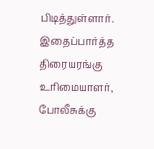பிடித்துள்ளார். இதைப்பார்த்த திரையரங்கு உரிமையாளர், போலீசுக்கு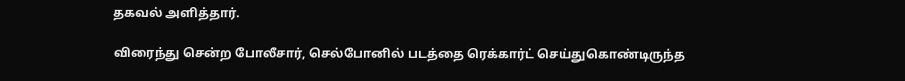தகவல் அளித்தார்.

விரைந்து சென்ற போலீசார், செல்போனில் படத்தை ரெக்கார்ட் செய்துகொண்டிருந்த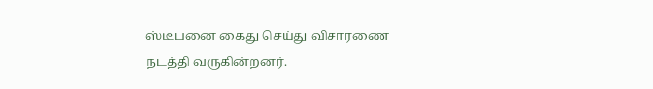ஸ்டீபனை கைது செய்து விசாரணை நடத்தி வருகின்றனர்.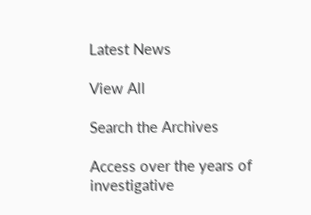Latest News

View All

Search the Archives

Access over the years of investigative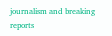journalism and breaking reports